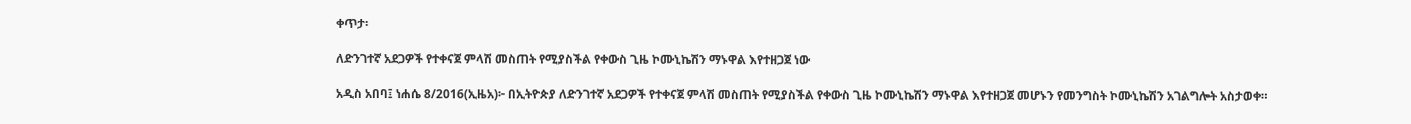ቀጥታ፡

ለድንገተኛ አደጋዎች የተቀናጀ ምላሽ መስጠት የሚያስችል የቀውስ ጊዜ ኮሙኒኬሽን ማኑዋል እየተዘጋጀ ነው

አዲስ አበባ፤ ነሐሴ 8/2016(ኢዜአ)፦ በኢትዮጵያ ለድንገተኛ አደጋዎች የተቀናጀ ምላሽ መስጠት የሚያስችል የቀውስ ጊዜ ኮሙኒኬሽን ማኑዋል እየተዘጋጀ መሆኑን የመንግስት ኮሙኒኬሽን አገልግሎት አስታወቀ።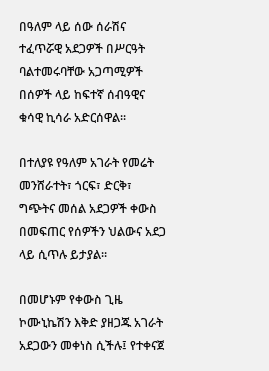በዓለም ላይ ሰው ሰራሽና ተፈጥሯዊ አደጋዎች በሥርዓት ባልተመሩባቸው አጋጣሚዎች በሰዎች ላይ ከፍተኛ ሰብዓዊና ቁሳዊ ኪሳራ አድርሰዋል፡፡

በተለያዩ የዓለም አገራት የመሬት መንሸራተት፣ ጎርፍ፣ ድርቅ፣ ግጭትና መሰል አደጋዎች ቀውስ በመፍጠር የሰዎችን ህልውና አደጋ ላይ ሲጥሉ ይታያል።

በመሆኑም የቀውስ ጊዜ ኮሙኒኬሽን እቅድ ያዘጋጁ አገራት አደጋውን መቀነስ ሲችሉ፤ የተቀናጀ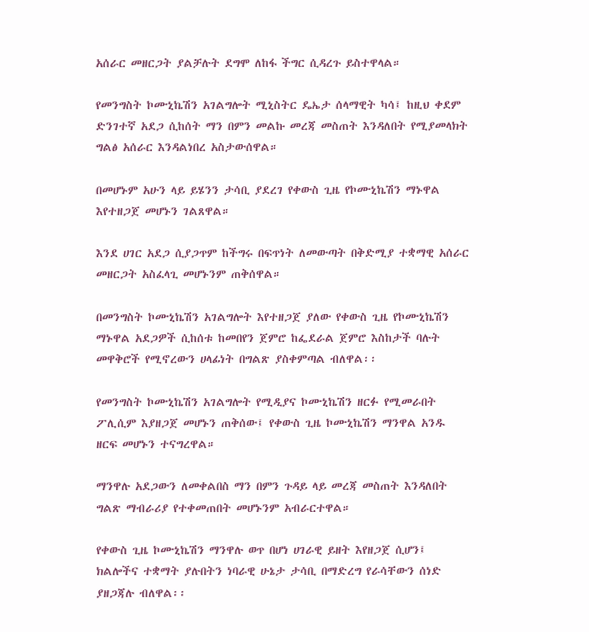አሰራር መዘርጋት ያልቻሉት ደግሞ ለከፋ ችግር ሲዳረጉ ይስተዋላል።

የመንግስት ኮሙኒኬሽን አገልግሎት ሚኒስትር ዴኤታ ሰላማዊት ካሳ፤ ከዚህ ቀደም ድንገተኛ አደጋ ሲከሰት ማን በምን መልኩ መረጃ መስጠት እንዳለበት የሚያመላክት ግልፅ አሰራር እንዳልነበረ አስታውሰዋል።

በመሆኑም አሁን ላይ ይሄንን ታሳቢ ያደረገ የቀውስ ጊዜ የኮሙኒኬሽን ማኑዋል እየተዘጋጀ መሆኑን ገልጸዋል።

እንደ ሀገር አደጋ ሲያጋጥም ከችግሩ በፍጥነት ለመውጣት በቅድሚያ ተቋማዊ አሰራር መዘርጋት አስፈላጊ መሆኑንም ጠቅሰዋል።

በመንግስት ኮሙኒኬሽን አገልግሎት እየተዘጋጀ ያለው የቀውስ ጊዜ የኮሙኒኬሽን ማኑዋል አደጋዎች ሲከሰቱ ከመበየን ጀምሮ ከፌደራል ጀምሮ እስከታች ባሉት መዋቅሮች የሚኖረውን ሀላፊነት በግልጽ ያስቀምጣል ብለዋል፡፡

የመንግስት ኮሙኒኬሽን አገልግሎት የሚዲያና ኮሙኒኬሽን ዘርፉ የሚመራበት ፖሊሲም እያዘጋጀ መሆኑን ጠቅሰው፤ የቀውስ ጊዜ ኮሙኒኬሽን ማንዋል አንዱ ዘርፍ መሆኑን ተናግረዋል።

ማንዋሉ አደጋውን ለመቀልበስ ማን በምን ጉዳይ ላይ መረጃ መስጠት እንዳለበት ግልጽ ማብራሪያ የተቀመጠበት መሆኑንም አብራርተዋል።

የቀውስ ጊዜ ኮሙኒኬሽን ማንዋሉ ወጥ በሆነ ሀገራዊ ይዘት እየዘጋጀ ሲሆን፤ ክልሎችና ተቋማት ያሉበትን ነባራዊ ሁኔታ ታሳቢ በማድረግ የራሳቸውን ሰነድ ያዘጋጃሉ ብለዋል፡፡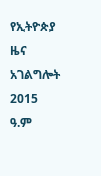የኢትዮጵያ ዜና አገልግሎት
2015
ዓ.ም